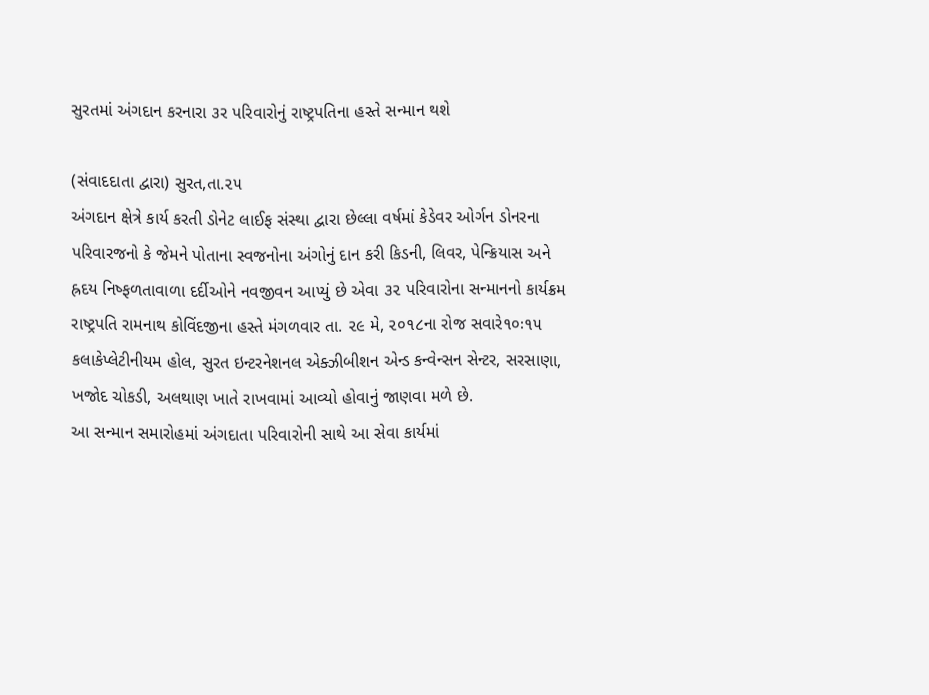સુરતમાં અંગદાન કરનારા ૩ર પરિવારોનું રાષ્ટ્રપતિના હસ્તે સન્માન થશે

(સંવાદદાતા દ્વારા) સુરત,તા.૨૫
અંગદાન ક્ષેત્રે કાર્ય કરતી ડોનેટ લાઈફ સંસ્થા દ્વારા છેલ્લા વર્ષમાં કેડેવર ઓર્ગન ડોનરના પરિવારજનો કે જેમને પોતાના સ્વજનોના અંગોનું દાન કરી કિડની, લિવર, પેન્ક્રિયાસ અને હ્રદય નિષ્ફળતાવાળા દર્દીઓને નવજીવન આપ્યું છે એવા ૩૨ પરિવારોના સન્માનનો કાર્યક્રમ રાષ્ટ્રપતિ રામનાથ કોવિંદજીના હસ્તે મંગળવાર તા. ૨૯ મે, ૨૦૧૮ના રોજ સવારે૧૦ઃ૧૫ કલાકેપ્લેટીનીયમ હોલ, સુરત ઇન્ટરનેશનલ એક્ઝીબીશન એન્ડ કન્વેન્સન સેન્ટર, સરસાણા, ખજોદ ચોકડી, અલથાણ ખાતે રાખવામાં આવ્યો હોવાનું જાણવા મળે છે.
આ સન્માન સમારોહમાં અંગદાતા પરિવારોની સાથે આ સેવા કાર્યમાં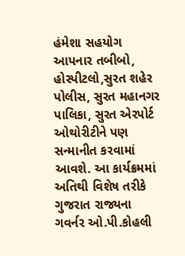હંમેશા સહયોગ આપનાર તબીબો, હોસ્પીટલો,સુરત શહેર પોલીસ, સુરત મહાનગર પાલિકા, સુરત એરપોર્ટ ઓથોરીટીને પણ સન્માનીત કરવામાં આવશે. આ કાર્યક્રમમાં અતિથી વિશેષ તરીકે ગુજરાત રાજ્યના ગવર્નર ઓ.પી.કોહલી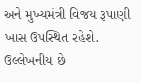અને મુખ્યમંત્રી વિજય રૂપાણી ખાસ ઉપસ્થિત રહેશે. ઉલ્લેખનીય છે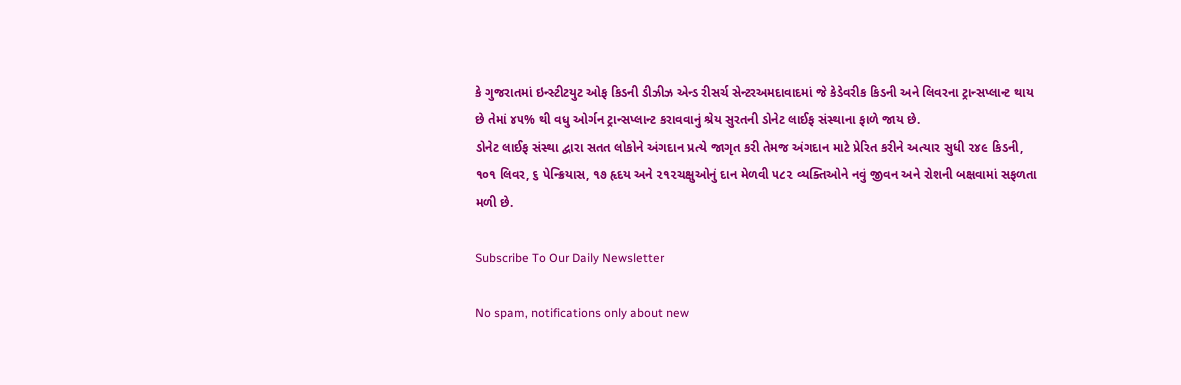કે ગુજરાતમાં ઇન્સ્ટીટયુટ ઓફ કિડની ડીઝીઝ એન્ડ રીસર્ચ સેન્ટરઅમદાવાદમાં જે કેડેવરીક કિડની અને લિવરના ટ્રાન્સપ્લાન્ટ થાય છે તેમાં ૪૫% થી વધુ ઓર્ગન ટ્રાન્સપ્લાન્ટ કરાવવાનું શ્રેય સુરતની ડોનેટ લાઈફ સંસ્થાના ફાળે જાય છે.
ડોનેટ લાઈફ સંસ્થા દ્વારા સતત લોકોને અંગદાન પ્રત્યે જાગૃત કરી તેમજ અંગદાન માટે પ્રેરિત કરીને અત્યાર સુધી ૨૪૯ કિડની, ૧૦૧ લિવર, ૬ પેન્ક્રિયાસ, ૧૭ હૃદય અને ૨૧૨ચક્ષુઓનું દાન મેળવી ૫૮૨ વ્યક્તિઓને નવું જીવન અને રોશની બક્ષવામાં સફળતા મળી છે.

Subscribe To Our Daily Newsletter

No spam, notifications only about new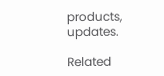products, updates.

Related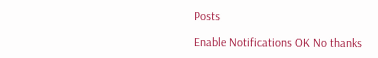Posts

Enable Notifications OK No thanks